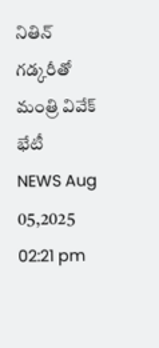నితిన్ గడ్కరీతో మంత్రి వివేక్ భేటీ
NEWS Aug 05,2025 02:21 pm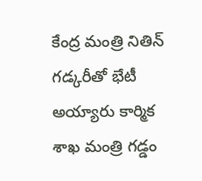కేంద్ర మంత్రి నితిన్ గడ్కరీతో భేటీ అయ్యారు కార్మిక శాఖ మంత్రి గడ్డం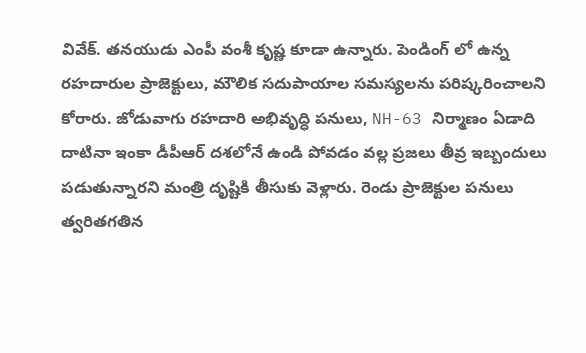వివేక్. తనయుడు ఎంపీ వంశీ కృష్ణ కూడా ఉన్నారు. పెండింగ్ లో ఉన్న రహదారుల ప్రాజెక్టులు, మౌలిక సదుపాయాల సమస్యలను పరిష్కరించాలని కోరారు. జోడువాగు రహదారి అభివృద్ధి పనులు, NH-63 నిర్మాణం ఏడాది దాటినా ఇంకా డీపీఆర్ దశలోనే ఉండి పోవడం వల్ల ప్రజలు తీవ్ర ఇబ్బందులు పడుతున్నారని మంత్రి దృష్టికి తీసుకు వెళ్లారు. రెండు ప్రాజెక్టుల పనులు త్వరితగతిన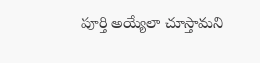పూర్తి అయ్యేలా చూస్తామని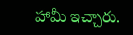హామీ ఇచ్చారు.